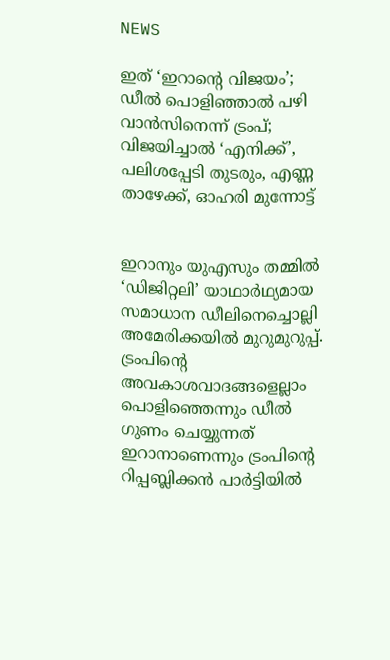NEWS

ഇത് ‘ഇറാന്റെ വിജയം’; ഡീൽ പൊളിഞ്ഞാൽ പഴി വാൻസിനെന്ന് ട്രംപ്; വിജയിച്ചാൽ ‘എനിക്ക്’, പലിശപ്പേടി തുടരും, എണ്ണ താഴേക്ക്, ഓഹരി മുന്നോട്ട്


ഇറാനും യുഎസും തമ്മിൽ ‘ഡിജിറ്റലി’ യാഥാർഥ്യമായ സമാധാന ഡീലിനെച്ചൊല്ലി അമേരിക്കയിൽ മുറുമുറുപ്പ്. ട്രംപിന്റെ അവകാശവാദങ്ങളെല്ലാം പൊളിഞ്ഞെന്നും ഡീൽ ഗുണം ചെയ്യുന്നത് ഇറാനാണെന്നും ട്രംപിന്റെ റിപ്പബ്ലിക്കൻ പാർട്ടിയിൽ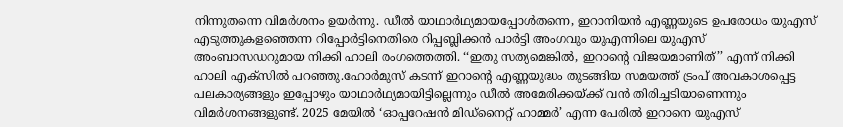നിന്നുതന്നെ വിമർശനം ഉയർന്നു. ഡീൽ യാഥാർഥ്യമായപ്പോൾതന്നെ, ഇറാനിയൻ എണ്ണയുടെ ഉപരോധം യുഎസ് എടുത്തുകളഞ്ഞെന്ന റിപ്പോർട്ടിനെതിരെ റിപ്പബ്ലിക്കൻ പാർട്ടി അംഗവും യുഎന്നിലെ യുഎസ് അംബാസഡറുമായ നിക്കി ഹാലി രംഗത്തെത്തി. ‘‘ഇതു സത്യമെങ്കിൽ, ഇറാന്റെ വിജയമാണിത്’’ എന്ന് നിക്കി ഹാലി എക്സിൽ പറഞ്ഞു.ഹോർമുസ് കടന്ന് ഇറാന്റെ എണ്ണയുദ്ധം തുടങ്ങിയ സമയത്ത് ട്രംപ് അവകാശപ്പെട്ട പലകാര്യങ്ങളും ഇപ്പോഴും യാഥാർഥ്യമായിട്ടില്ലെന്നും ഡീൽ അമേരിക്കയ്ക്ക് വൻ തിരിച്ചടിയാണെന്നും വിമർശനങ്ങളുണ്ട്. 2025 മേയിൽ ‘ഓപ്പറേഷൻ മിഡ്നൈറ്റ് ഹാമ്മർ’ എന്ന പേരിൽ ഇറാനെ യുഎസ്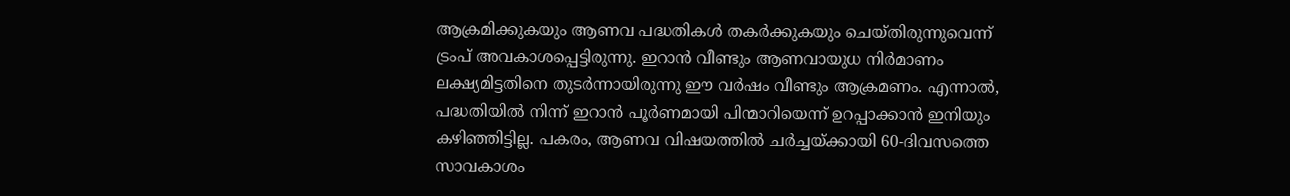ആക്രമിക്കുകയും ആണവ പദ്ധതികൾ തകർക്കുകയും ചെയ്തിരുന്നുവെന്ന് ട്രംപ് അവകാശപ്പെട്ടിരുന്നു. ഇറാൻ വീണ്ടും ആണവായുധ നിർമാണം ലക്ഷ്യമിട്ടതിനെ തുടർന്നായിരുന്നു ഈ വർഷം വീണ്ടും ആക്രമണം. എന്നാൽ, പദ്ധതിയിൽ‌ നിന്ന് ഇറാൻ പൂർണമായി പിന്മാറിയെന്ന് ഉറപ്പാക്കാൻ ഇനിയും കഴിഞ്ഞിട്ടില്ല. പകരം, ആണവ വിഷയത്തിൽ ചർച്ചയ്ക്കായി 60-ദിവസത്തെ സാവകാശം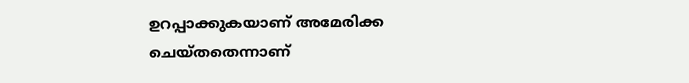ഉറപ്പാക്കുകയാണ് അമേരിക്ക ചെയ്തതെന്നാണ്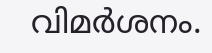വിമർശനം.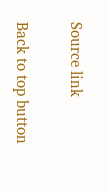Source link

Back to top button